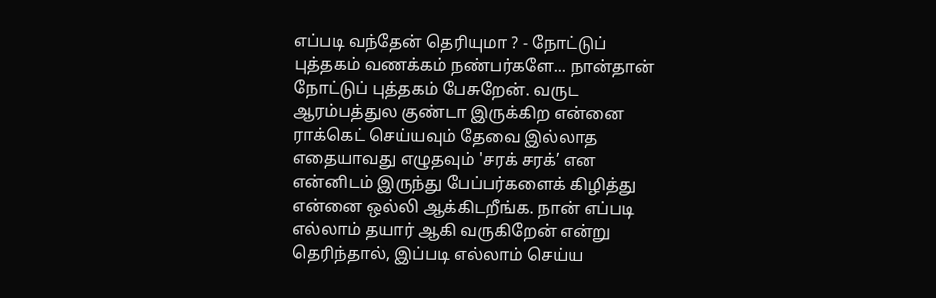எப்படி வந்தேன் தெரியுமா ? - நோட்டுப் புத்தகம் வணக்கம் நண்பர்களே... நான்தான் நோட்டுப் புத்தகம் பேசுறேன். வருட ஆரம்பத்துல குண்டா இருக்கிற என்னை ராக்கெட் செய்யவும் தேவை இல்லாத எதையாவது எழுதவும் 'சரக் சரக்’ என என்னிடம் இருந்து பேப்பர்களைக் கிழித்து என்னை ஒல்லி ஆக்கிடறீங்க. நான் எப்படி எல்லாம் தயார் ஆகி வருகிறேன் என்று தெரிந்தால், இப்படி எல்லாம் செய்ய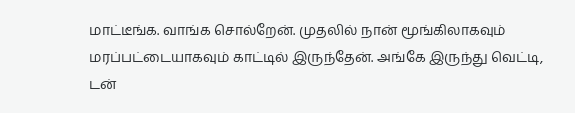மாட்டீங்க. வாங்க சொல்றேன். முதலில் நான் மூங்கிலாகவும் மரப்பட்டையாகவும் காட்டில் இருந்தேன். அங்கே இருந்து வெட்டி, டன்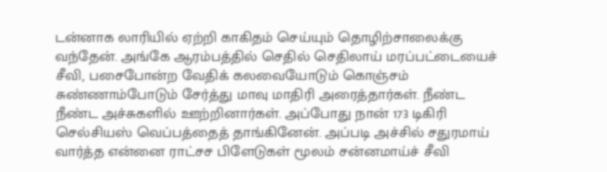டன்னாக லாரியில் ஏற்றி காகிதம் செய்யும் தொழிற்சாலைக்கு வந்தேன். அங்கே ஆரம்பத்தில் செதில் செதிலாய் மரப்பட்டையைச் சீவி, பசைபோன்ற வேதிக் கலவையோடும் கொஞ்சம் சுண்ணாம்போடும் சேர்த்து மாவு மாதிரி அரைத்தார்கள். நீண்ட நீண்ட அச்சுகளில் ஊற்றினார்கள். அப்போது நான் 173 டிகிரி செல்சியஸ் வெப்பத்தைத் தாங்கினேன். அப்படி அச்சில் சதுரமாய் வார்த்த என்னை ராட்சச பிளேடுகள் மூலம் சன்னமாய்ச் சீவி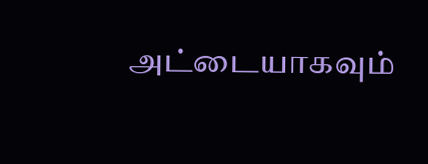அட்டையாகவும்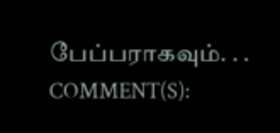பேப்பராகவும். . .
COMMENT(S):